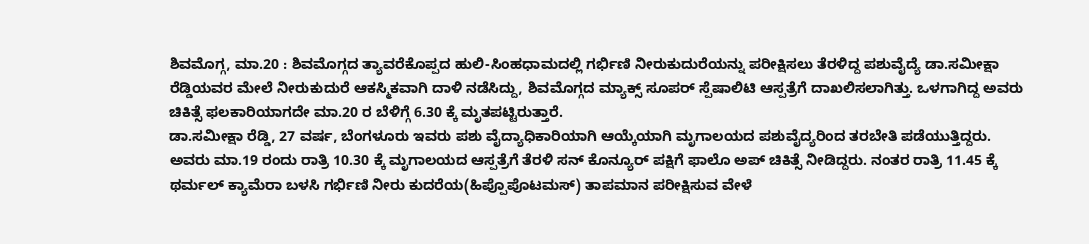ಶಿವಮೊಗ್ಗ, ಮಾ.20 : ಶಿವಮೊಗ್ಗದ ತ್ಯಾವರೆಕೊಪ್ಪದ ಹುಲಿ-ಸಿಂಹಧಾಮದಲ್ಲಿ ಗರ್ಭಿಣಿ ನೀರುಕುದುರೆಯನ್ನು ಪರೀಕ್ಷಿಸಲು ತೆರಳಿದ್ದ ಪಶುವೈದ್ಯೆ ಡಾ.ಸಮೀಕ್ಷಾ ರೆಡ್ಡಿಯವರ ಮೇಲೆ ನೀರುಕುದುರೆ ಆಕಸ್ಮಿಕವಾಗಿ ದಾಳಿ ನಡೆಸಿದ್ದು, ಶಿವಮೊಗ್ಗದ ಮ್ಯಾಕ್ಸ್ ಸೂಪರ್ ಸ್ಪೆಷಾಲಿಟಿ ಆಸ್ಪತ್ರೆಗೆ ದಾಖಲಿಸಲಾಗಿತ್ತು. ಒಳಗಾಗಿದ್ದ ಅವರು ಚಿಕಿತ್ಸೆ ಫಲಕಾರಿಯಾಗದೇ ಮಾ.20 ರ ಬೆಳಿಗ್ಗೆ 6.30 ಕ್ಕೆ ಮೃತಪಟ್ಟಿರುತ್ತಾರೆ.
ಡಾ.ಸಮೀಕ್ಷಾ ರೆಡ್ಡಿ, 27 ವರ್ಷ, ಬೆಂಗಳೂರು ಇವರು ಪಶು ವೈದ್ಯಾಧಿಕಾರಿಯಾಗಿ ಆಯ್ಕೆಯಾಗಿ ಮೃಗಾಲಯದ ಪಶುವೈದ್ಯರಿಂದ ತರಬೇತಿ ಪಡೆಯುತ್ತಿದ್ದರು. ಅವರು ಮಾ.19 ರಂದು ರಾತ್ರಿ 10.30 ಕ್ಕೆ ಮೃಗಾಲಯದ ಆಸ್ಪತ್ರೆಗೆ ತೆರಳಿ ಸನ್ ಕೊನ್ಯೂರ್ ಪಕ್ಷಿಗೆ ಫಾಲೊ ಅಪ್ ಚಿಕಿತ್ಸೆ ನೀಡಿದ್ದರು. ನಂತರ ರಾತ್ರಿ 11.45 ಕ್ಕೆ ಥರ್ಮಲ್ ಕ್ಯಾಮೆರಾ ಬಳಸಿ ಗರ್ಭಿಣಿ ನೀರು ಕುದರೆಯ(ಹಿಪ್ಪೊಪೊಟಮಸ್) ತಾಪಮಾನ ಪರೀಕ್ಷಿಸುವ ವೇಳೆ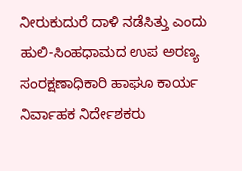ನೀರುಕುದುರೆ ದಾಳಿ ನಡೆಸಿತ್ತು ಎಂದು ಹುಲಿ-ಸಿಂಹಧಾಮದ ಉಪ ಅರಣ್ಯ ಸಂರಕ್ಷಣಾಧಿಕಾರಿ ಹಾಘೂ ಕಾರ್ಯ ನಿರ್ವಾಹಕ ನಿರ್ದೇಶಕರು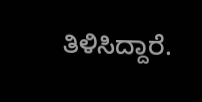ತಿಳಿಸಿದ್ದಾರೆ.